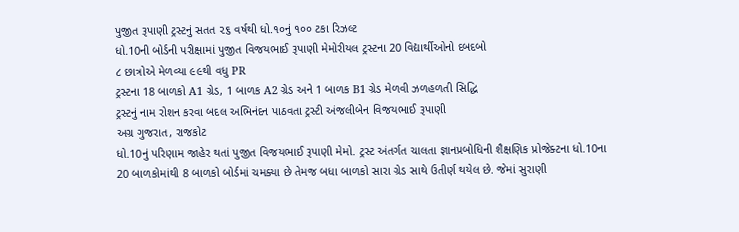પુજીત રૂપાણી ટ્રસ્ટનું સતત ૨૬ વર્ષથી ધો.૧૦નું ૧૦૦ ટકા રિઝલ્ટ
ધો.10ની બોર્ડની પરીક્ષામાં પુજીત વિજયભાઈ રૂપાણી મેમોરીયલ ટ્રસ્ટના 20 વિદ્યાર્થીઓનો દબદબો
૮ છાત્રોએ મેળવ્યા ૯૯થી વધુ PR
ટ્રસ્ટના 18 બાળકો A1 ગ્રેડ, 1 બાળક A2 ગ્રેડ અને 1 બાળક B1 ગ્રેડ મેળવી ઝળહળતી સિદ્ધિ
ટ્રસ્ટનું નામ રોશન કરવા બદલ અભિનંદન પાઠવતા ટ્રસ્ટી અંજલીબેન વિજયભાઈ રૂપાણી
અગ્ર ગુજરાત, રાજકોટ
ધો.10નું પરિણામ જાહેર થતાં પુજીત વિજયભાઈ રૂપાણી મેમો. ટ્રસ્ટ અંતર્ગત ચાલતા જ્ઞાનપ્રબોધિની શૈક્ષણિક પ્રોજેક્ટના ધો.10ના 20 બાળકોમાંથી 8 બાળકો બોર્ડમાં ચમક્યા છે તેમજ બધા બાળકો સારા ગ્રેડ સાથે ઉતીર્ણ થયેલ છે. જેમાં સુરાણી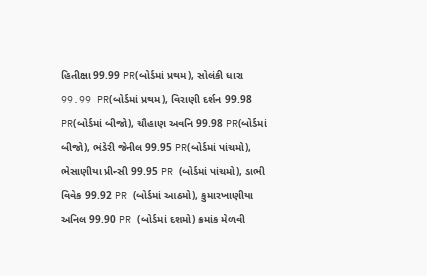હિતીક્ષા 99.99 PR(બોર્ડમાં પ્રથમ), સોલંકી ધારા 99.99 PR(બોર્ડમાં પ્રથમ), વિરાણી દર્શન 99.98 PR(બોર્ડમાં બીજો), ચૌહાણ અવનિ 99.98 PR(બોર્ડમાં બીજો), ભંડેરી જેનીલ 99.95 PR(બોર્ડમાં પાંચમો), ભેસાણીયા પ્રીન્સી 99.95 PR (બોર્ડમાં પાંચમો), ડાભી વિવેક 99.92 PR (બોર્ડમાં આઠમો), કુમારખાણીયા અનિલ 99.90 PR (બોર્ડમાં દશમો) ક્રમાંક મેળવી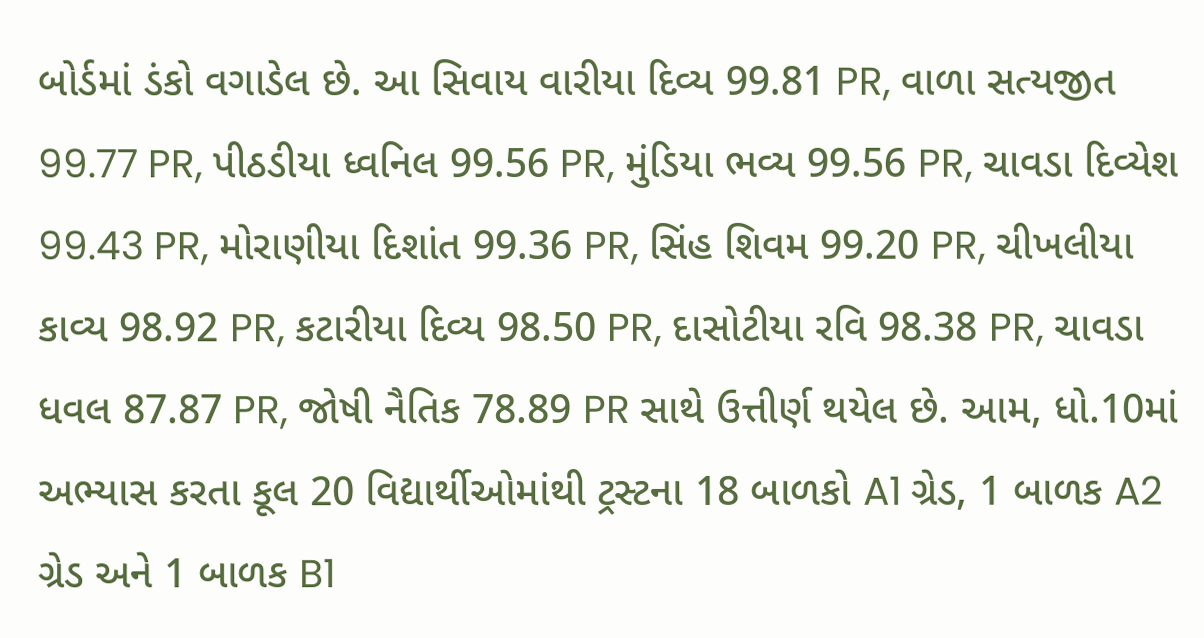બોર્ડમાં ડંકો વગાડેલ છે. આ સિવાય વારીયા દિવ્ય 99.81 PR, વાળા સત્યજીત 99.77 PR, પીઠડીયા ધ્વનિલ 99.56 PR, મુંડિયા ભવ્ય 99.56 PR, ચાવડા દિવ્યેશ 99.43 PR, મોરાણીયા દિશાંત 99.36 PR, સિંહ શિવમ 99.20 PR, ચીખલીયા કાવ્ય 98.92 PR, કટારીયા દિવ્ય 98.50 PR, દાસોટીયા રવિ 98.38 PR, ચાવડા ધવલ 87.87 PR, જોષી નૈતિક 78.89 PR સાથે ઉત્તીર્ણ થયેલ છે. આમ, ધો.10માં અભ્યાસ કરતા કૂલ 20 વિદ્યાર્થીઓમાંથી ટ્રસ્ટના 18 બાળકો A1 ગ્રેડ, 1 બાળક A2 ગ્રેડ અને 1 બાળક B1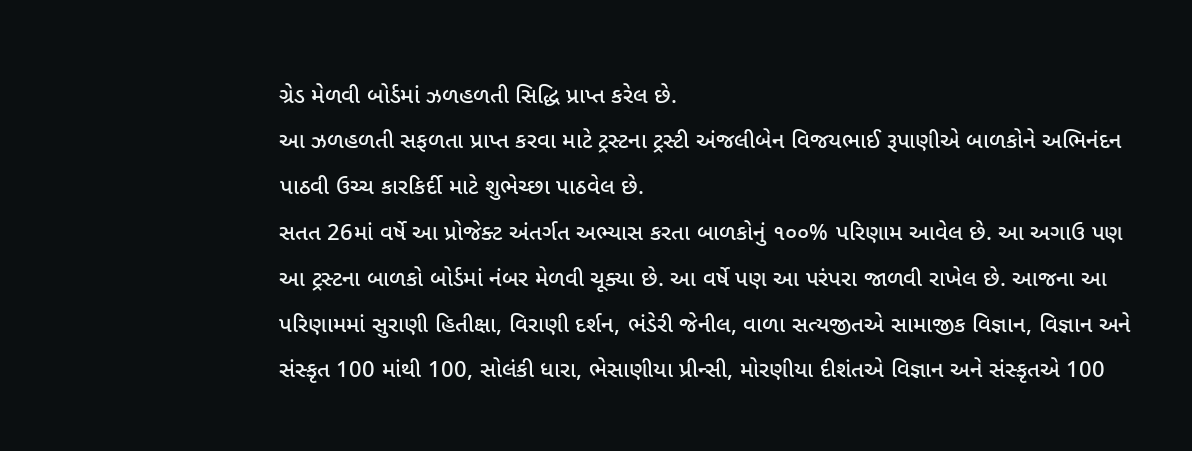ગ્રેડ મેળવી બોર્ડમાં ઝળહળતી સિદ્ધિ પ્રાપ્ત કરેલ છે.
આ ઝળહળતી સફળતા પ્રાપ્ત કરવા માટે ટ્રસ્ટના ટ્રસ્ટી અંજલીબેન વિજયભાઈ રૂપાણીએ બાળકોને અભિનંદન પાઠવી ઉચ્ચ કારકિર્દી માટે શુભેચ્છા પાઠવેલ છે.
સતત 26માં વર્ષે આ પ્રોજેક્ટ અંતર્ગત અભ્યાસ કરતા બાળકોનું ૧૦૦% પરિણામ આવેલ છે. આ અગાઉ પણ આ ટ્રસ્ટના બાળકો બોર્ડમાં નંબર મેળવી ચૂક્યા છે. આ વર્ષે પણ આ પરંપરા જાળવી રાખેલ છે. આજના આ પરિણામમાં સુરાણી હિતીક્ષા, વિરાણી દર્શન, ભંડેરી જેનીલ, વાળા સત્યજીતએ સામાજીક વિજ્ઞાન, વિજ્ઞાન અને સંસ્કૃત 100 માંથી 100, સોલંકી ધારા, ભેસાણીયા પ્રીન્સી, મોરણીયા દીશંતએ વિજ્ઞાન અને સંસ્કૃતએ 100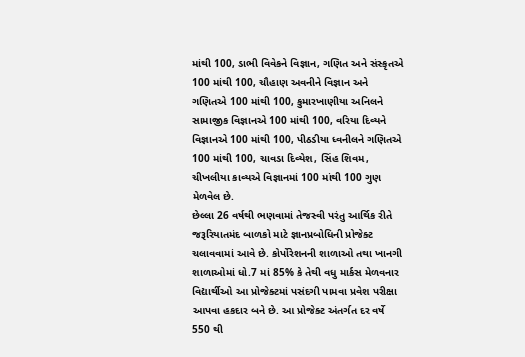માંથી 100, ડાભી વિવેકને વિજ્ઞાન, ગણિત અને સંસ્કૃતએ 100 માંથી 100, ચૌહાણ અવનીને વિજ્ઞાન અને ગણિતએ 100 માંથી 100, કુમારખાણીયા અનિલને સામાજીક વિજ્ઞાનએ 100 માંથી 100, વરિયા દિવ્યને વિજ્ઞાનએ 100 માંથી 100, પીઠડીયા ધ્વનીલને ગણિતએ 100 માંથી 100, ચાવડા દિવ્યેશ, સિંહ શિવમ, ચીખલીયા કાવ્યએ વિજ્ઞાનમાં 100 માંથી 100 ગુણ મેળવેલ છે.
છેલ્લા 26 વર્ષથી ભણવામાં તેજસ્વી પરંતુ આર્થિક રીતે જરૂરિયાતમંદ બાળકો માટે જ્ઞાનપ્રબોધિની પ્રોજેક્ટ ચલાવવામાં આવે છે. કોર્પોરેશનની શાળાઓ તથા ખાનગી શાળાઓમાં ધો.7 માં 85% કે તેથી વધુ માર્કસ મેળવનાર વિદ્યાર્થીઓ આ પ્રોજેક્ટમાં પસંદગી પામવા પ્રવેશ પરીક્ષા આપવા હકદાર બને છે. આ પ્રોજેક્ટ અંતર્ગત દર વર્ષે 550 થી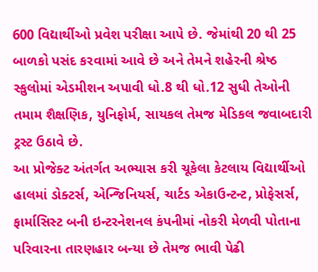600 વિદ્યાર્થીઓ પ્રવેશ પરીક્ષા આપે છે. જેમાંથી 20 થી 25 બાળકો પસંદ કરવામાં આવે છે અને તેમને શહેરની શ્રેષ્ઠ સ્કુલોમાં એડમીશન અપાવી ધો.8 થી ધો.12 સુધી તેઓની તમામ શૈક્ષણિક, યુનિફોર્મ, સાયકલ તેમજ મેડિકલ જવાબદારી ટ્રસ્ટ ઉઠાવે છે.
આ પ્રોજેક્ટ અંતર્ગત અભ્યાસ કરી ચૂકેલા કેટલાય વિદ્યાર્થીઓ હાલમાં ડોક્ટર્સ, એન્જિનિયર્સ, ચાર્ટડ એકાઉન્ટન્ટ, પ્રોફેસર્સ, ફાર્માસિસ્ટ બની ઇન્ટરનેશનલ કંપનીમાં નોકરી મેળવી પોતાના પરિવારના તારણહાર બન્યા છે તેમજ ભાવી પેઢી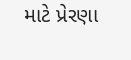માટે પ્રેરણા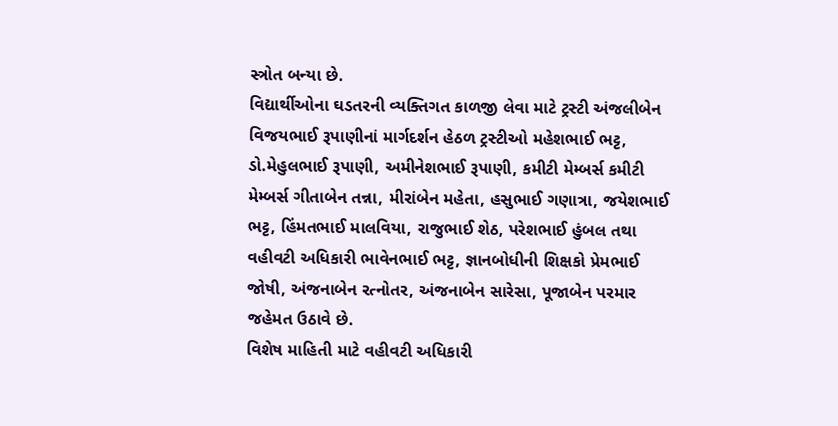સ્ત્રોત બન્યા છે.
વિદ્યાર્થીઓના ઘડતરની વ્યક્તિગત કાળજી લેવા માટે ટ્રસ્ટી અંજલીબેન વિજયભાઈ રૂપાણીનાં માર્ગદર્શન હેઠળ ટ્રસ્ટીઓ મહેશભાઈ ભટ્ટ, ડો.મેહુલભાઈ રૂપાણી, અમીનેશભાઈ રૂપાણી, કમીટી મેમ્બર્સ કમીટી મેમ્બર્સ ગીતાબેન તન્ના, મીરાંબેન મહેતા, હસુભાઈ ગણાત્રા, જયેશભાઈ ભટ્ટ, હિંમતભાઈ માલવિયા, રાજુભાઈ શેઠ, પરેશભાઈ હુંબલ તથા વહીવટી અધિકારી ભાવેનભાઈ ભટ્ટ, જ્ઞાનબોધીની શિક્ષકો પ્રેમભાઈ જોષી, અંજનાબેન રત્નોતર, અંજનાબેન સારેસા, પૂજાબેન પરમાર જહેમત ઉઠાવે છે.
વિશેષ માહિતી માટે વહીવટી અધિકારી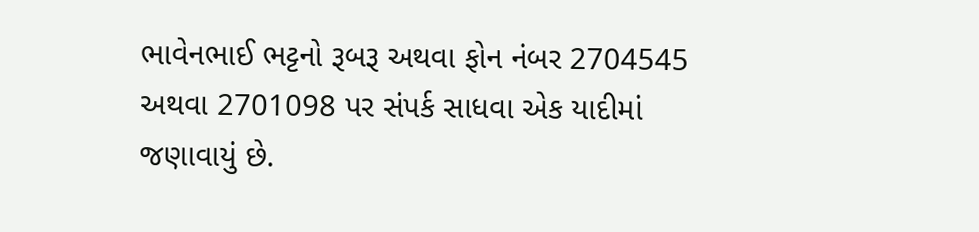ભાવેનભાઈ ભટ્ટનો રૂબરૂ અથવા ફોન નંબર 2704545 અથવા 2701098 પર સંપર્ક સાધવા એક યાદીમાં જણાવાયું છે.